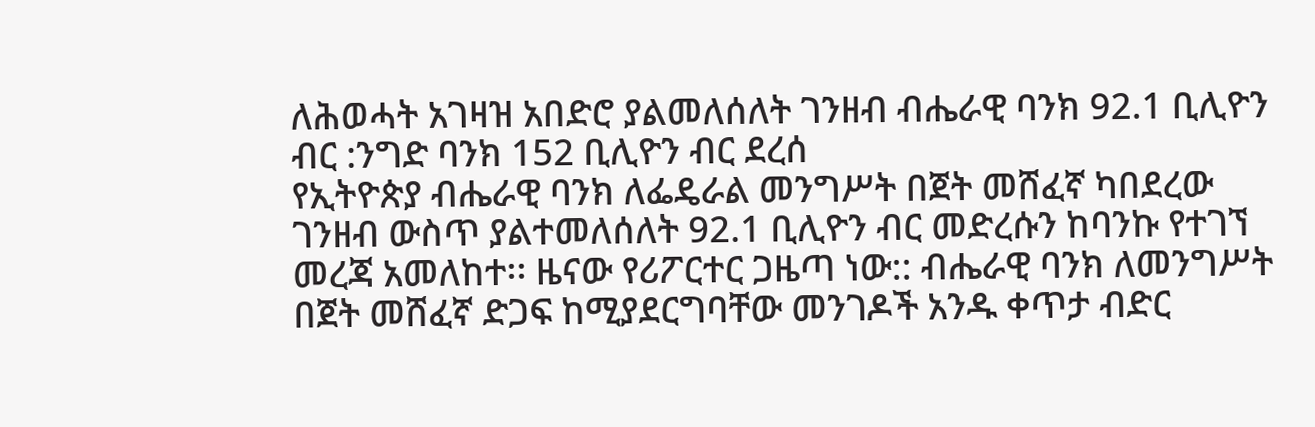ለሕወሓት አገዛዝ አበድሮ ያልመለሰለት ገንዘብ ብሔራዊ ባንክ 92.1 ቢሊዮን ብር :ንግድ ባንክ 152 ቢሊዮን ብር ደረሰ
የኢትዮጵያ ብሔራዊ ባንክ ለፌዴራል መንግሥት በጀት መሸፈኛ ካበደረው ገንዘብ ውስጥ ያልተመለሰለት 92.1 ቢሊዮን ብር መድረሱን ከባንኩ የተገኘ መረጃ አመለከተ፡፡ ዜናው የሪፖርተር ጋዜጣ ነው:: ብሔራዊ ባንክ ለመንግሥት በጀት መሸፈኛ ድጋፍ ከሚያደርግባቸው መንገዶች አንዱ ቀጥታ ብድር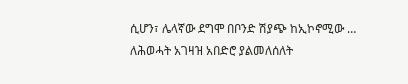ሲሆን፣ ሌላኛው ደግሞ በቦንድ ሽያጭ ከኢኮኖሚው …
ለሕወሓት አገዛዝ አበድሮ ያልመለሰለት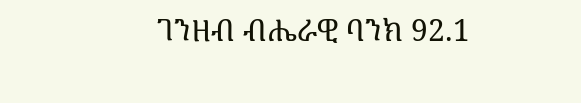ገንዘብ ብሔራዊ ባንክ 92.1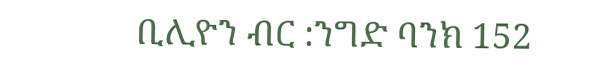ቢሊዮን ብር :ንግድ ባንክ 152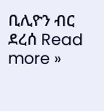ቢሊዮን ብር ደረሰ Read more »